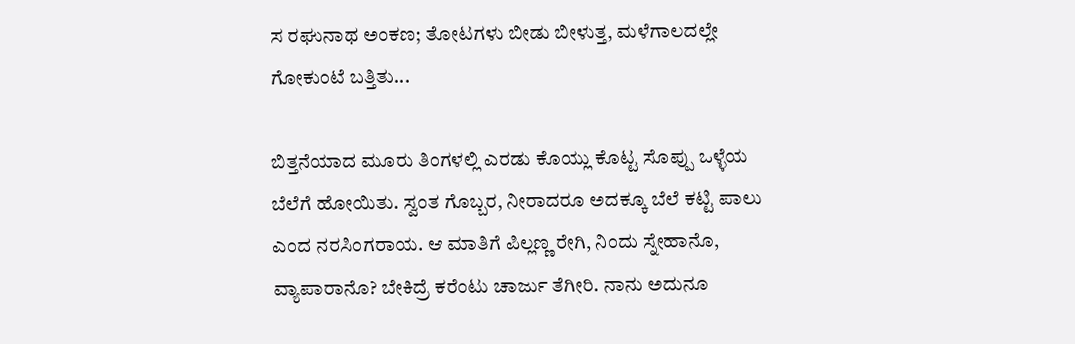ಸ ರಘುನಾಥ ಅಂಕಣ; ತೋಟಗಳು ಬೀಡು ಬೀಳುತ್ತ, ಮಳೆಗಾಲದಲ್ಲೇ ಗೋಕುಂಟೆ ಬತ್ತಿತು...

ಬಿತ್ತನೆಯಾದ ಮೂರು ತಿಂಗಳಲ್ಲಿ ಎರಡು ಕೊಯ್ಲು ಕೊಟ್ಟ ಸೊಪ್ಪು ಒಳ್ಳೆಯ ಬೆಲೆಗೆ ಹೋಯಿತು. ಸ್ವಂತ ಗೊಬ್ಬರ, ನೀರಾದರೂ ಅದಕ್ಕೂ ಬೆಲೆ ಕಟ್ಟಿ ಪಾಲು ಎಂದ ನರಸಿಂಗರಾಯ. ಆ ಮಾತಿಗೆ ಪಿಲ್ಲಣ್ಣ ರೇಗಿ, ನಿಂದು ಸ್ನೇಹಾನೊ, ವ್ಯಾಪಾರಾನೊ? ಬೇಕಿದ್ರೆ ಕರೆಂಟು ಚಾರ್ಜು ತೆಗೀರಿ. ನಾನು ಅದುನೂ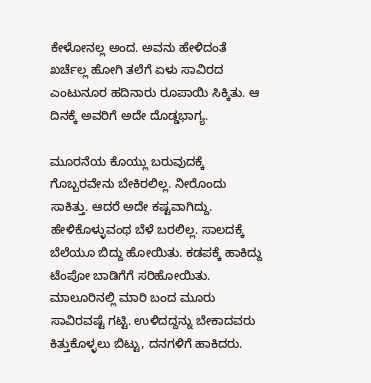ಕೇಳೋನಲ್ಲ ಅಂದ. ಅವನು ಹೇಳಿದಂತೆ ಖರ್ಚೆಲ್ಲ ಹೋಗಿ ತಲೆಗೆ ಏಳು ಸಾವಿರದ ಎಂಟುನೂರ ಹದಿನಾರು ರೂಪಾಯಿ ಸಿಕ್ಕಿತು. ಆ ದಿನಕ್ಕೆ ಅವರಿಗೆ ಅದೇ ದೊಡ್ಡಭಾಗ್ಯ.

ಮೂರನೆಯ ಕೊಯ್ಲು ಬರುವುದಕ್ಕೆ ಗೊಬ್ಬರವೇನು ಬೇಕಿರಲಿಲ್ಲ. ನೀರೊಂದು ಸಾಕಿತ್ತು. ಆದರೆ ಅದೇ ಕಷ್ಟವಾಗಿದ್ದು. ಹೇಳಿಕೊಳ್ಳುವಂಥ ಬೆಳೆ ಬರಲಿಲ್ಲ. ಸಾಲದಕ್ಕೆ ಬೆಲೆಯೂ ಬಿದ್ದು ಹೋಯಿತು. ಕಡಪಕ್ಕೆ ಹಾಕಿದ್ದು ಟೆಂಪೋ ಬಾಡಿಗೆಗೆ ಸರಿಹೋಯಿತು. ಮಾಲೂರಿನಲ್ಲಿ ಮಾರಿ ಬಂದ ಮೂರು ಸಾವಿರವಷ್ಟೆ ಗಟ್ಟಿ. ಉಳಿದದ್ದನ್ನು ಬೇಕಾದವರು ಕಿತ್ತುಕೊಳ್ಳಲು ಬಿಟ್ಟು, ದನಗಳಿಗೆ ಹಾಕಿದರು.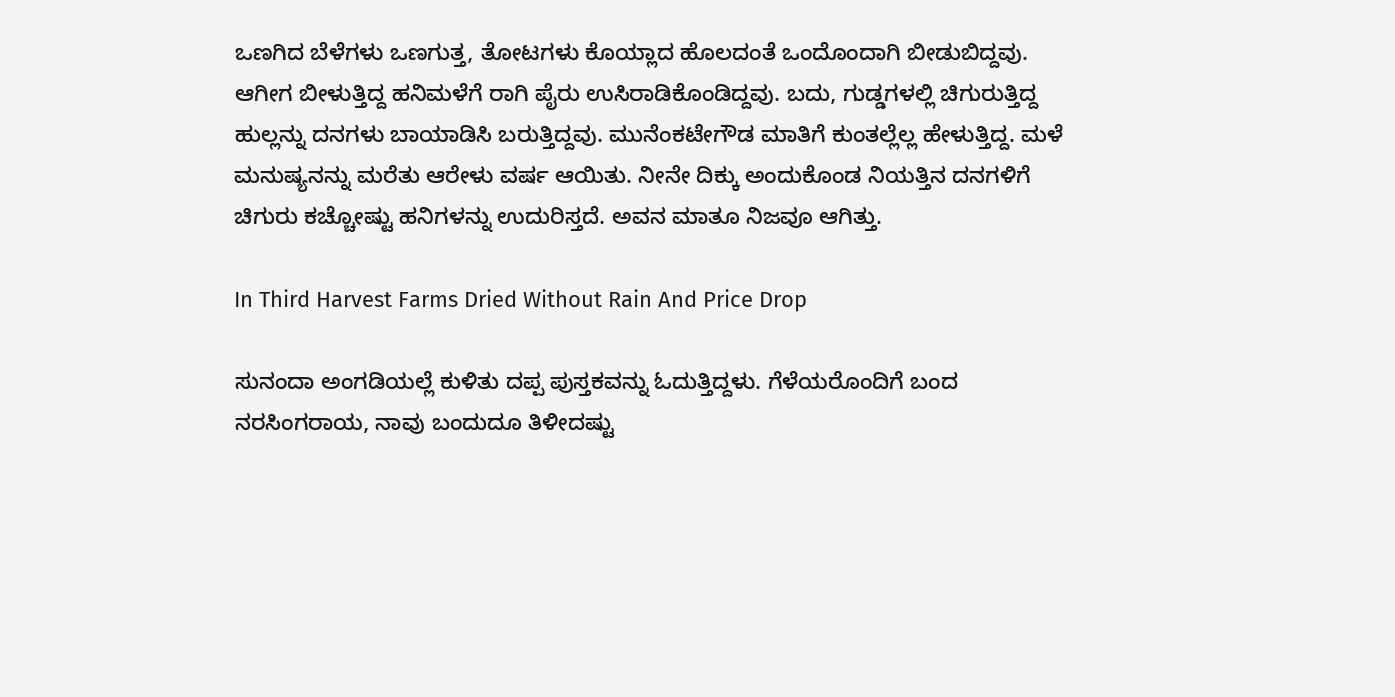ಒಣಗಿದ ಬೆಳೆಗಳು ಒಣಗುತ್ತ, ತೋಟಗಳು ಕೊಯ್ಲಾದ ಹೊಲದಂತೆ ಒಂದೊಂದಾಗಿ ಬೀಡುಬಿದ್ದವು. ಆಗೀಗ ಬೀಳುತ್ತಿದ್ದ ಹನಿಮಳೆಗೆ ರಾಗಿ ಪೈರು ಉಸಿರಾಡಿಕೊಂಡಿದ್ದವು. ಬದು, ಗುಡ್ಡಗಳಲ್ಲಿ ಚಿಗುರುತ್ತಿದ್ದ ಹುಲ್ಲನ್ನು ದನಗಳು ಬಾಯಾಡಿಸಿ ಬರುತ್ತಿದ್ದವು. ಮುನೆಂಕಟೇಗೌಡ ಮಾತಿಗೆ ಕುಂತಲ್ಲೆಲ್ಲ ಹೇಳುತ್ತಿದ್ದ. ಮಳೆ ಮನುಷ್ಯನನ್ನು ಮರೆತು ಆರೇಳು ವರ್ಷ ಆಯಿತು. ನೀನೇ ದಿಕ್ಕು ಅಂದುಕೊಂಡ ನಿಯತ್ತಿನ ದನಗಳಿಗೆ ಚಿಗುರು ಕಚ್ಚೋಷ್ಟು ಹನಿಗಳನ್ನು ಉದುರಿಸ್ತದೆ. ಅವನ ಮಾತೂ ನಿಜವೂ ಆಗಿತ್ತು.

In Third Harvest Farms Dried Without Rain And Price Drop

ಸುನಂದಾ ಅಂಗಡಿಯಲ್ಲೆ ಕುಳಿತು ದಪ್ಪ ಪುಸ್ತಕವನ್ನು ಓದುತ್ತಿದ್ದಳು. ಗೆಳೆಯರೊಂದಿಗೆ ಬಂದ ನರಸಿಂಗರಾಯ, ನಾವು ಬಂದುದೂ ತಿಳೀದಷ್ಟು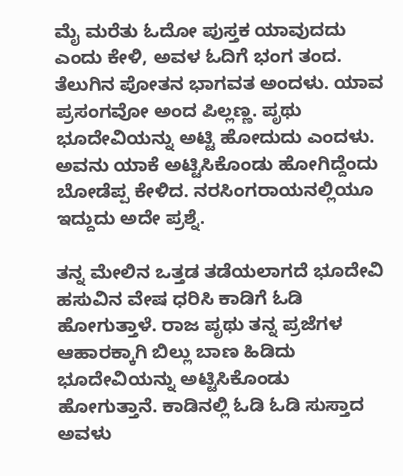ಮೈ ಮರೆತು ಓದೋ ಪುಸ್ತಕ ಯಾವುದದು ಎಂದು ಕೇಳಿ, ಅವಳ ಓದಿಗೆ ಭಂಗ ತಂದ. ತೆಲುಗಿನ ಪೋತನ ಭಾಗವತ ಅಂದಳು. ಯಾವ ಪ್ರಸಂಗವೋ ಅಂದ ಪಿಲ್ಲಣ್ಣ. ಪೃಥು ಭೂದೇವಿಯನ್ನು ಅಟ್ಟಿ ಹೋದುದು ಎಂದಳು. ಅವನು ಯಾಕೆ ಅಟ್ಟಿಸಿಕೊಂಡು ಹೋಗಿದ್ದೆಂದು ಬೋಡೆಪ್ಪ ಕೇಳಿದ. ನರಸಿಂಗರಾಯನಲ್ಲಿಯೂ ಇದ್ದುದು ಅದೇ ಪ್ರಶ್ನೆ.

ತನ್ನ ಮೇಲಿನ ಒತ್ತಡ ತಡೆಯಲಾಗದೆ ಭೂದೇವಿ ಹಸುವಿನ ವೇಷ ಧರಿಸಿ ಕಾಡಿಗೆ ಓಡಿ ಹೋಗುತ್ತಾಳೆ. ರಾಜ ಪೃಥು ತನ್ನ ಪ್ರಜೆಗಳ ಆಹಾರಕ್ಕಾಗಿ ಬಿಲ್ಲು ಬಾಣ ಹಿಡಿದು ಭೂದೇವಿಯನ್ನು ಅಟ್ಟಿಸಿಕೊಂಡು ಹೋಗುತ್ತಾನೆ. ಕಾಡಿನಲ್ಲಿ ಓಡಿ ಓಡಿ ಸುಸ್ತಾದ ಅವಳು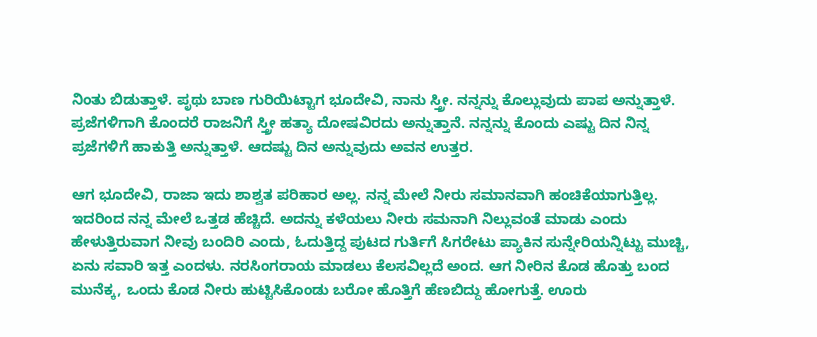ನಿಂತು ಬಿಡುತ್ತಾಳೆ. ಪೃಥು ಬಾಣ ಗುರಿಯಿಟ್ಟಾಗ ಭೂದೇವಿ, ನಾನು ಸ್ತ್ರೀ. ನನ್ನನ್ನು ಕೊಲ್ಲುವುದು ಪಾಪ ಅನ್ನುತ್ತಾಳೆ. ಪ್ರಜೆಗಳಿಗಾಗಿ ಕೊಂದರೆ ರಾಜನಿಗೆ ಸ್ತ್ರೀ ಹತ್ಯಾ ದೋಷವಿರದು ಅನ್ನುತ್ತಾನೆ. ನನ್ನನ್ನು ಕೊಂದು ಎಷ್ಟು ದಿನ ನಿನ್ನ ಪ್ರಜೆಗಳಿಗೆ ಹಾಕುತ್ತಿ ಅನ್ನುತ್ತಾಳೆ. ಆದಷ್ಟು ದಿನ ಅನ್ನುವುದು ಅವನ ಉತ್ತರ.

ಆಗ ಭೂದೇವಿ, ರಾಜಾ ಇದು ಶಾಶ್ವತ ಪರಿಹಾರ ಅಲ್ಲ. ನನ್ನ ಮೇಲೆ ನೀರು ಸಮಾನವಾಗಿ ಹಂಚಿಕೆಯಾಗುತ್ತಿಲ್ಲ. ಇದರಿಂದ ನನ್ನ ಮೇಲೆ ಒತ್ತಡ ಹೆಚ್ಚಿದೆ. ಅದನ್ನು ಕಳೆಯಲು ನೀರು ಸಮನಾಗಿ ನಿಲ್ಲುವಂತೆ ಮಾಡು ಎಂದು ಹೇಳುತ್ತಿರುವಾಗ ನೀವು ಬಂದಿರಿ ಎಂದು, ಓದುತ್ತಿದ್ದ ಪುಟದ ಗುರ್ತಿಗೆ ಸಿಗರೇಟು ಪ್ಯಾಕಿನ ಸುನ್ನೇರಿಯನ್ನಿಟ್ಟು ಮುಚ್ಚಿ, ಏನು ಸವಾರಿ ಇತ್ತ ಎಂದಳು. ನರಸಿಂಗರಾಯ ಮಾಡಲು ಕೆಲಸವಿಲ್ಲದೆ ಅಂದ. ಆಗ ನೀರಿನ ಕೊಡ ಹೊತ್ತು ಬಂದ ಮುನೆಕ್ಕ, ಒಂದು ಕೊಡ ನೀರು ಹುಟ್ಟಿಸಿಕೊಂಡು ಬರೋ ಹೊತ್ತಿಗೆ ಹೆಣಬಿದ್ದು ಹೋಗುತ್ತೆ. ಊರು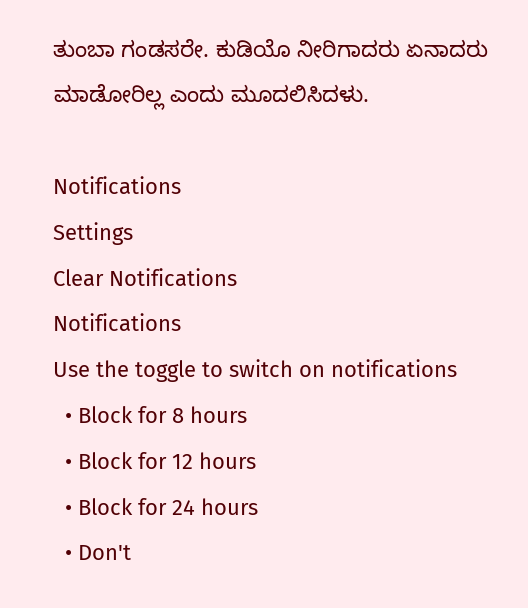ತುಂಬಾ ಗಂಡಸರೇ. ಕುಡಿಯೊ ನೀರಿಗಾದರು ಏನಾದರು ಮಾಡೋರಿಲ್ಲ ಎಂದು ಮೂದಲಿಸಿದಳು.

Notifications
Settings
Clear Notifications
Notifications
Use the toggle to switch on notifications
  • Block for 8 hours
  • Block for 12 hours
  • Block for 24 hours
  • Don't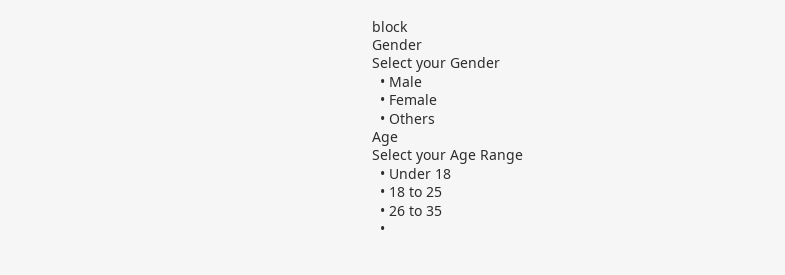block
Gender
Select your Gender
  • Male
  • Female
  • Others
Age
Select your Age Range
  • Under 18
  • 18 to 25
  • 26 to 35
  •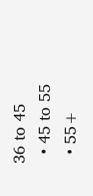36 to 45
  • 45 to 55
  • 55+